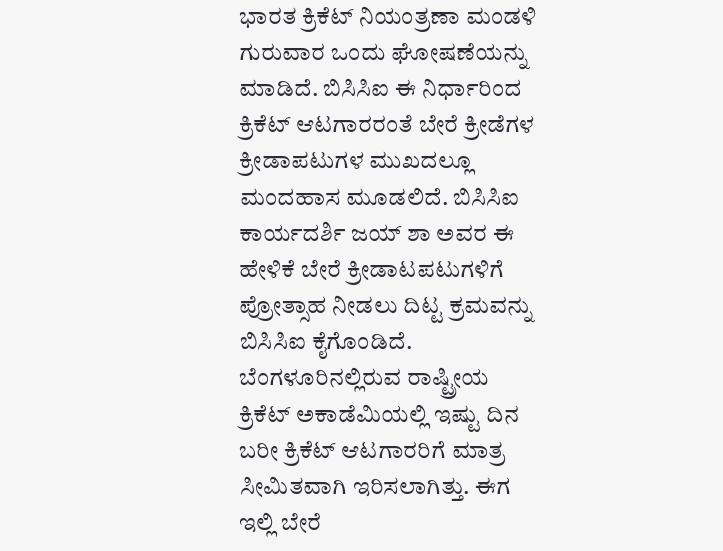ಭಾರತ ಕ್ರಿಕೆಟ್ ನಿಯಂತ್ರಣಾ ಮಂಡಳಿ ಗುರುವಾರ ಒಂದು ಘೋಷಣೆಯನ್ನು ಮಾಡಿದೆ. ಬಿಸಿಸಿಐ ಈ ನಿರ್ಧಾರಿಂದ ಕ್ರಿಕೆಟ್ ಆಟಗಾರರಂತೆ ಬೇರೆ ಕ್ರೀಡೆಗಳ ಕ್ರೀಡಾಪಟುಗಳ ಮುಖದಲ್ಲೂ ಮಂದಹಾಸ ಮೂಡಲಿದೆ. ಬಿಸಿಸಿಐ ಕಾರ್ಯದರ್ಶಿ ಜಯ್ ಶಾ ಅವರ ಈ ಹೇಳಿಕೆ ಬೇರೆ ಕ್ರೀಡಾಟಪಟುಗಳಿಗೆ ಪ್ರೋತ್ಸಾಹ ನೀಡಲು ದಿಟ್ಟ ಕ್ರಮವನ್ನು ಬಿಸಿಸಿಐ ಕೈಗೊಂಡಿದೆ.
ಬೆಂಗಳೂರಿನಲ್ಲಿರುವ ರಾಷ್ಟ್ರೀಯ ಕ್ರಿಕೆಟ್ ಅಕಾಡೆಮಿಯಲ್ಲಿ ಇಷ್ಟು ದಿನ ಬರೀ ಕ್ರಿಕೆಟ್ ಆಟಗಾರರಿಗೆ ಮಾತ್ರ ಸೀಮಿತವಾಗಿ ಇರಿಸಲಾಗಿತ್ತು. ಈಗ ಇಲ್ಲಿ ಬೇರೆ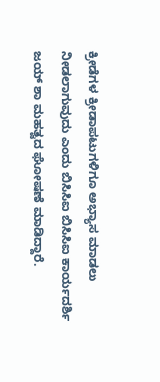ಕ್ರೀಡೆಗಳ ಕ್ರೀಡಾಪಟುಗಳಿಗೂ ಅಭ್ಯಾಸ ಮಾಡಲು ನೀಡಲಾಗುವುದು ಎಂದು ಬಿಸಿಸಿಐ ಬಿಸಿಸಿಐ ಕಾರ್ಯದರ್ಶಿ ಜಯ್ ಶಾ ಮಹತ್ವದ ಘೋಷಣೆ ಮಾಡಿದ್ದಾರೆ.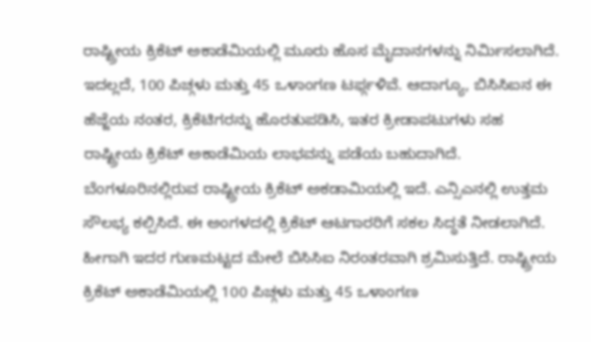ರಾಷ್ಟ್ರೀಯ ಕ್ರಿಕೆಟ್ ಅಕಾಡೆಮಿಯಲ್ಲಿ ಮೂರು ಹೊಸ ಮೈದಾನಗಳನ್ನು ನಿರ್ಮಿಸಲಾಗಿದೆ. ಇದಲ್ಲದೆ, 100 ಪಿಚ್ಗಳು ಮತ್ತು 45 ಒಳಾಂಗಣ ಟರ್ಫ್ಗಳಿವೆ. ಆದಾಗ್ಯೂ, ಬಿಸಿಸಿಐನ ಈ ಹೆಜ್ಜೆಯ ನಂತರ, ಕ್ರಿಕೆಟಿಗರನ್ನು ಹೊರತುಪಡಿಸಿ, ಇತರ ಕ್ರೀಡಾಪಟುಗಳು ಸಹ ರಾಷ್ಟ್ರೀಯ ಕ್ರಿಕೆಟ್ ಅಕಾಡೆಮಿಯ ಲಾಭವನ್ನು ಪಡೆಯ ಬಹುದಾಗಿದೆ.
ಬೆಂಗಳೂರಿನಲ್ಲಿರುವ ರಾಷ್ಟ್ರೀಯ ಕ್ರಿಕೆಟ್ ಅಕಡಾಮಿಯಲ್ಲಿ ಇದೆ. ಎನ್ಸಿಎನಲ್ಲಿ ಉತ್ತಮ ಸೌಲಭ್ಯ ಕಲ್ಪಿಸಿದೆ. ಈ ಅಂಗಳದಲ್ಲಿ ಕ್ರಿಕೆಟ್ ಆಟಗಾರರಿಗೆ ಸಕಲ ಸಿದ್ಧತೆ ನೀಡಲಾಗಿದೆ. ಹೀಗಾಗಿ ಇದರ ಗುಣಮಟ್ಟದ ಮೇಲೆ ಬಿಸಿಸಿಐ ನಿರಂತರವಾಗಿ ಶ್ರಮಿಸುತ್ತಿದೆ. ರಾಷ್ಟ್ರೀಯ ಕ್ರಿಕೆಟ್ ಅಕಾಡೆಮಿಯಲ್ಲಿ 100 ಪಿಚ್ಗಳು ಮತ್ತು 45 ಒಳಾಂಗಣ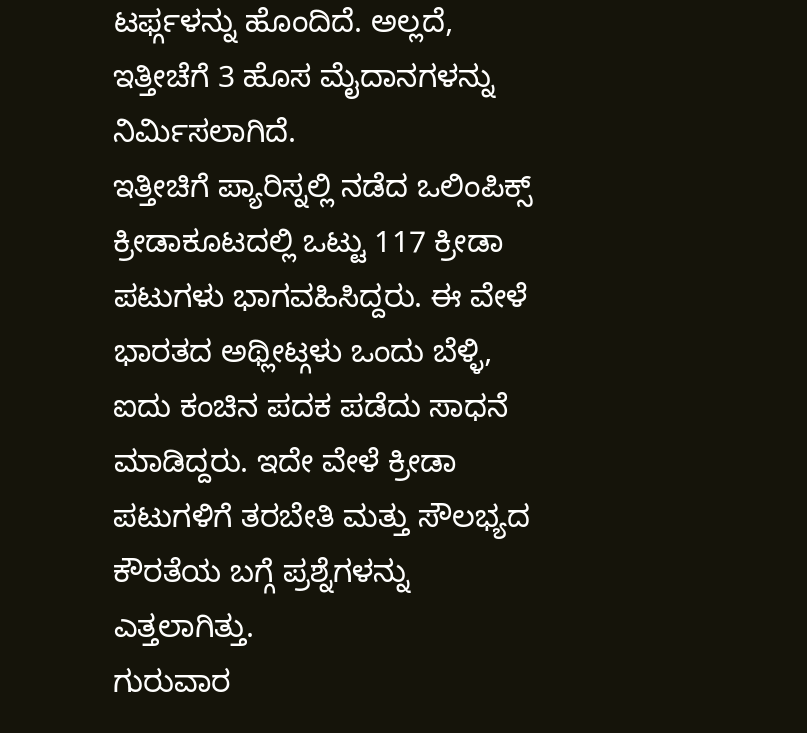ಟರ್ಫ್ಗಳನ್ನು ಹೊಂದಿದೆ. ಅಲ್ಲದೆ, ಇತ್ತೀಚೆಗೆ 3 ಹೊಸ ಮೈದಾನಗಳನ್ನು ನಿರ್ಮಿಸಲಾಗಿದೆ.
ಇತ್ತೀಚಿಗೆ ಪ್ಯಾರಿಸ್ನಲ್ಲಿ ನಡೆದ ಒಲಿಂಪಿಕ್ಸ್ ಕ್ರೀಡಾಕೂಟದಲ್ಲಿ ಒಟ್ಟು 117 ಕ್ರೀಡಾ ಪಟುಗಳು ಭಾಗವಹಿಸಿದ್ದರು. ಈ ವೇಳೆ ಭಾರತದ ಅಥ್ಲೀಟ್ಗಳು ಒಂದು ಬೆಳ್ಳಿ, ಐದು ಕಂಚಿನ ಪದಕ ಪಡೆದು ಸಾಧನೆ ಮಾಡಿದ್ದರು. ಇದೇ ವೇಳೆ ಕ್ರೀಡಾ ಪಟುಗಳಿಗೆ ತರಬೇತಿ ಮತ್ತು ಸೌಲಭ್ಯದ ಕೌರತೆಯ ಬಗ್ಗೆ ಪ್ರಶ್ನೆಗಳನ್ನು ಎತ್ತಲಾಗಿತ್ತು.
ಗುರುವಾರ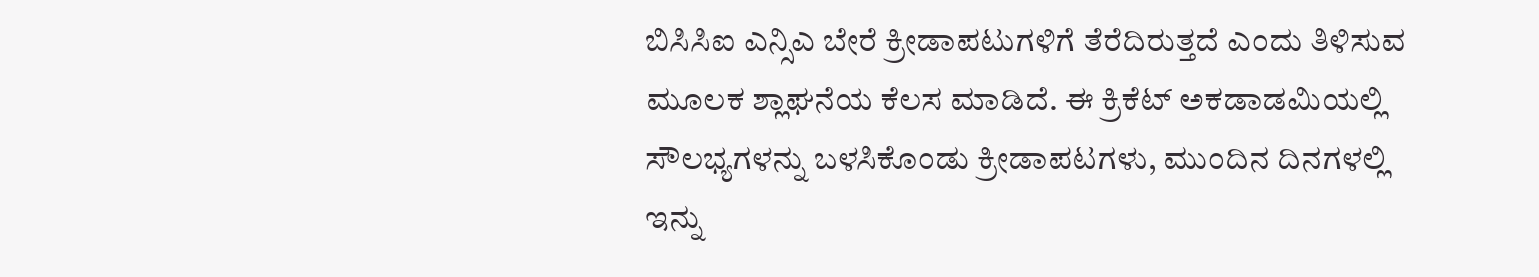ಬಿಸಿಸಿಐ ಎನ್ಸಿಎ ಬೇರೆ ಕ್ರೀಡಾಪಟುಗಳಿಗೆ ತೆರೆದಿರುತ್ತದೆ ಎಂದು ತಿಳಿಸುವ ಮೂಲಕ ಶ್ಲಾಘನೆಯ ಕೆಲಸ ಮಾಡಿದೆ. ಈ ಕ್ರಿಕೆಟ್ ಅಕಡಾಡಮಿಯಲ್ಲಿ ಸೌಲಭ್ಯಗಳನ್ನು ಬಳಸಿಕೊಂಡು ಕ್ರೀಡಾಪಟಗಳು, ಮುಂದಿನ ದಿನಗಳಲ್ಲಿ ಇನ್ನು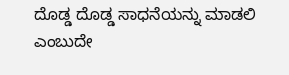ದೊಡ್ಡ ದೊಡ್ಡ ಸಾಧನೆಯನ್ನು ಮಾಡಲಿ ಎಂಬುದೇ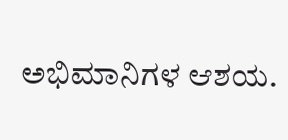ಅಭಿಮಾನಿಗಳ ಆಶಯ.